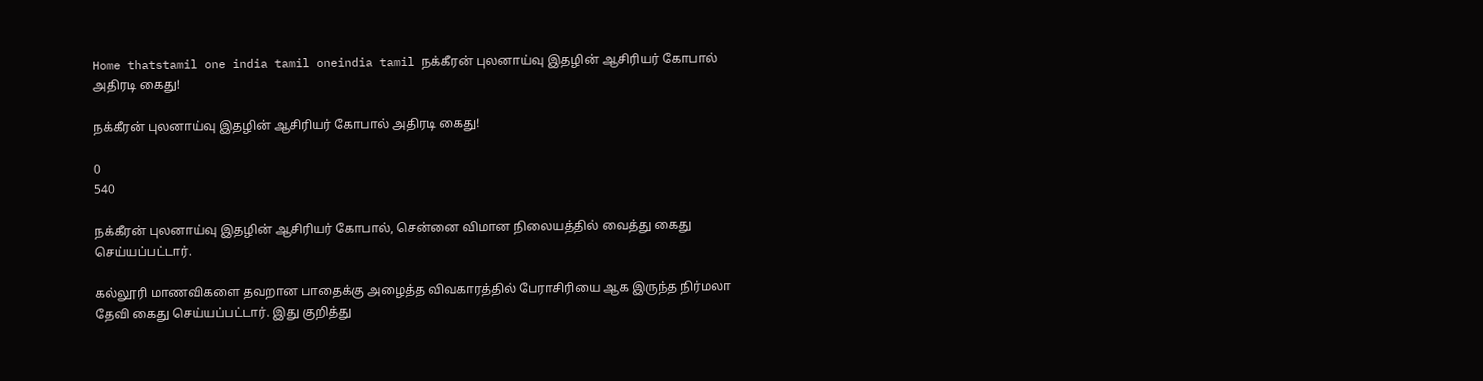Home thatstamil one india tamil oneindia tamil நக்கீரன் புலனாய்வு இதழின் ஆசிரியர் கோபால் அதிரடி கைது!

நக்கீரன் புலனாய்வு இதழின் ஆசிரியர் கோபால் அதிரடி கைது!

0
540

நக்கீரன் புலனாய்வு இதழின் ஆசிரியர் கோபால், சென்னை விமான நிலையத்தில் வைத்து கைது செய்யப்பட்டார்.

கல்லூரி மாணவிகளை தவறான பாதைக்கு அழைத்த விவகாரத்தில் பேராசிரியை ஆக இருந்த நிர்மலா தேவி கைது செய்யப்பட்டார். இது குறித்து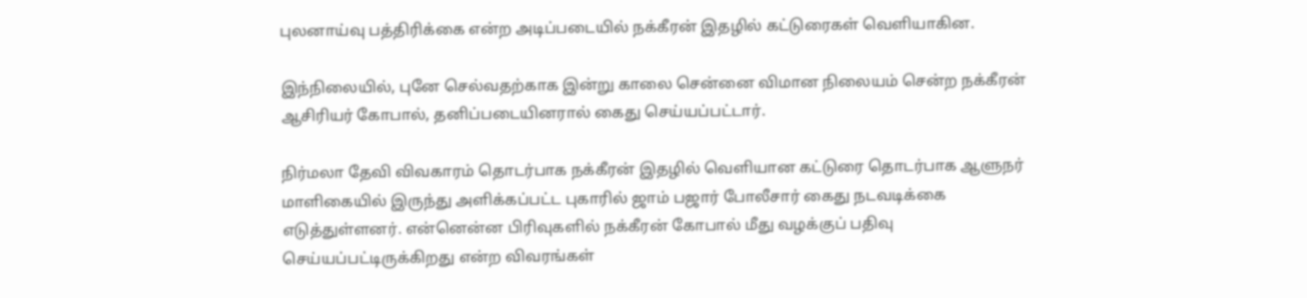புலனாய்வு பத்திரிக்கை என்ற அடிப்படையில் நக்கீரன் இதழில் கட்டுரைகள் வெளியாகின.

இந்நிலையில், புனே செல்வதற்காக இன்று காலை சென்னை விமான நிலையம் சென்ற நக்கீரன் ஆசிரியர் கோபால், தனிப்படையினரால் கைது செய்யப்பட்டார்.

நிர்மலா தேவி விவகாரம் தொடர்பாக நக்கீரன் இதழில் வெளியான கட்டுரை தொடர்பாக ஆளுநர் மாளிகையில் இருந்து அளிக்கப்பட்ட புகாரில் ஜாம் பஜார் போலீசார் கைது நடவடிக்கை எடுத்துள்ளனர். என்னென்ன பிரிவுகளில் நக்கீரன் கோபால் மீது வழக்குப் பதிவு செய்யப்பட்டிருக்கிறது என்ற விவரங்கள்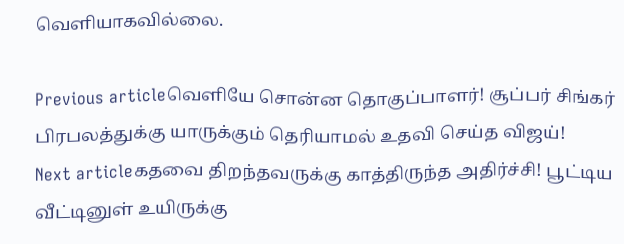வெளியாகவில்லை.

Previous articleவெளியே சொன்ன தொகுப்பாளர்! சூப்பர் சிங்கர் பிரபலத்துக்கு யாருக்கும் தெரியாமல் உதவி செய்த விஜய்!
Next articleகதவை திறந்தவருக்கு காத்திருந்த அதிர்ச்சி! பூட்டிய வீட்டினுள் உயிருக்கு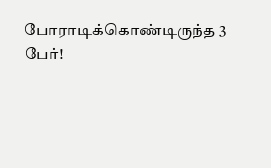போராடிக்கொண்டிருந்த 3 பேர்!